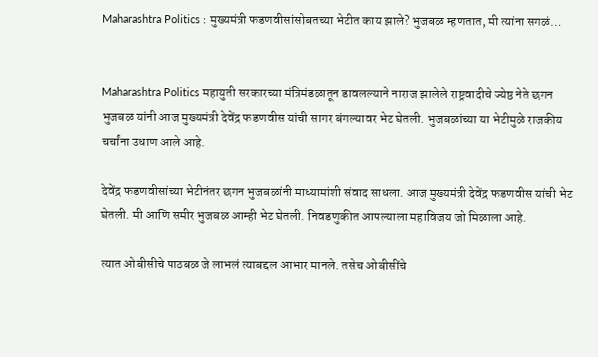Maharashtra Politics : मुख्यमंत्री फडणवीसांसोबतच्या भेटीत काय झाले? भुजबळ म्हणतात, मी त्यांना सगळं…


Maharashtra Politics महायुती सरकारच्या मंत्रिमंडळातून डावलल्याने नाराज झालेले राष्ट्रवादीचे ज्येष्ठ नेते छगन भुजबळ यांनी आज मुख्यमंत्री देवेंद्र फडणवीस यांची सागर बंगल्यावर भेट घेतली. भुजबळांच्या या भेटीमुळे राजकीय चर्चांना उधाण आले आहे.

देवेंद्र फडणवीसांच्या भेटीनंतर छगन भुजबळांनी माध्यामांशी संवाद साधला. आज मुख्यमंत्री देवेंद्र फडणवीस यांची भेट घेतली. मी आणि समीर भुजबळ आम्ही भेट घेतली. निवडणुकीत आपल्याला महाविजय जो मिळाला आहे.

त्यात ओबीसीचे पाठबळ जे लाभलं त्याबद्दल आभार मानले. तसेच ओबीसींचे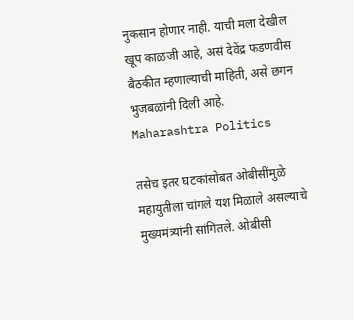नुकसान होणार नाही. याची मला देखील खूप काळजी आहे, असं देवेंद्र फडणवीस बैठकीत म्हणाल्याची माहिती, असे छगन भुजबळांनी दिली आहे. Maharashtra Politics

तसेच इतर घटकांसोबत ओबीसींमुळे महायुतीला चांगले यश मिळाले असल्याचे मुख्यमंत्र्यांनी सांगितले. ओबीसी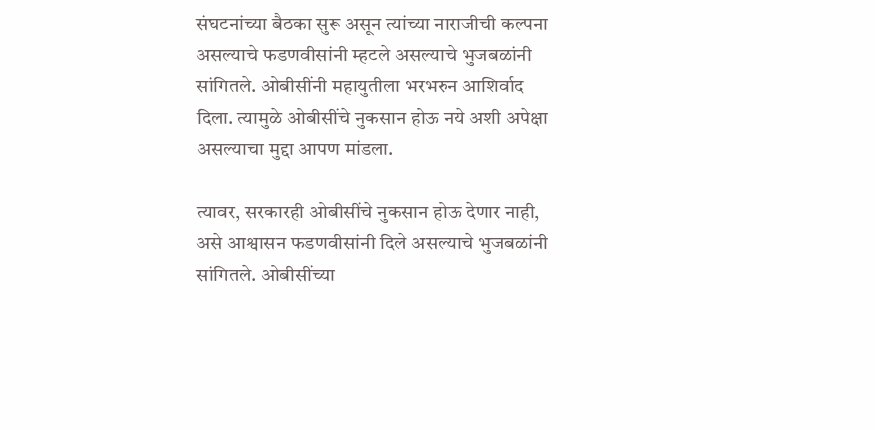संघटनांच्या बैठका सुरू असून त्यांच्या नाराजीची कल्पना असल्याचे फडणवीसांनी म्हटले असल्याचे भुजबळांनी सांगितले. ओबीसींनी महायुतीला भरभरुन आशिर्वाद दिला. त्यामुळे ओबीसींचे नुकसान होऊ नये अशी अपेक्षा असल्याचा मुद्दा आपण मांडला.

त्यावर, सरकारही ओबीसींचे नुकसान होऊ देणार नाही, असे आश्वासन फडणवीसांनी दिले असल्याचे भुजबळांनी सांगितले. ओबीसींच्या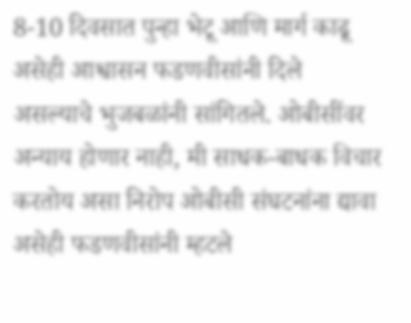8-10 दिवसात पुन्हा भेटू आणि मार्ग काढू असेही आश्वासन फडणवीसांनी दिले असल्याचे भुजबळांनी सांगितले. ओबीसींवर अन्याय होणार नाही, मी साधक-बाधक विचार करतोय असा निरोप ओबीसी संघटनांना द्यावा असेही फडणवीसांनी म्हटले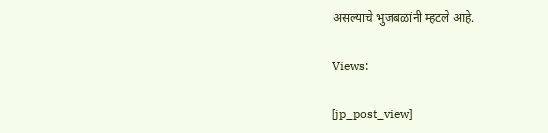असल्याचे भुजबळांनी म्हटले आहे.

Views:

[jp_post_view]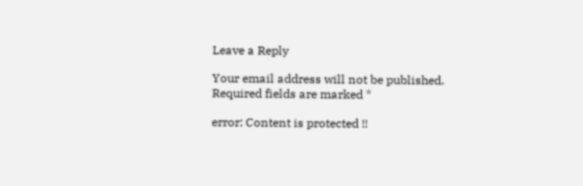Leave a Reply

Your email address will not be published. Required fields are marked *

error: Content is protected !!